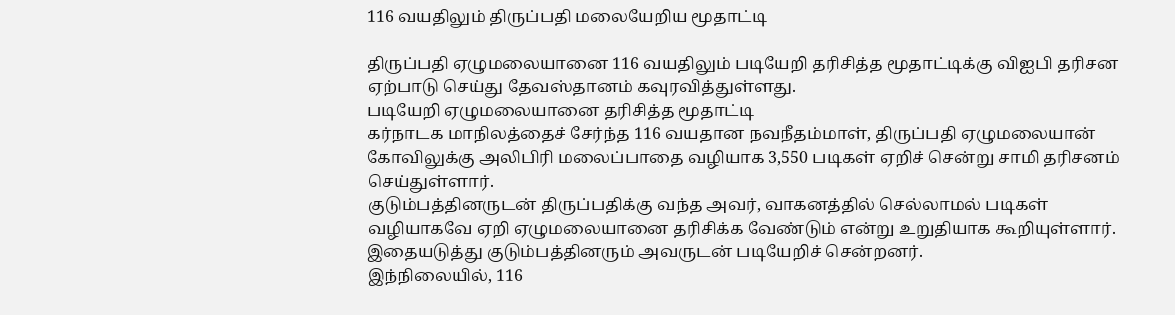116 வயதிலும் திருப்பதி மலையேறிய மூதாட்டி

திருப்பதி ஏழுமலையானை 116 வயதிலும் படியேறி தரிசித்த மூதாட்டிக்கு விஐபி தரிசன ஏற்பாடு செய்து தேவஸ்தானம் கவுரவித்துள்ளது.
படியேறி ஏழுமலையானை தரிசித்த மூதாட்டி
கர்நாடக மாநிலத்தைச் சேர்ந்த 116 வயதான நவநீதம்மாள், திருப்பதி ஏழுமலையான் கோவிலுக்கு அலிபிரி மலைப்பாதை வழியாக 3,550 படிகள் ஏறிச் சென்று சாமி தரிசனம் செய்துள்ளார்.
குடும்பத்தினருடன் திருப்பதிக்கு வந்த அவர், வாகனத்தில் செல்லாமல் படிகள் வழியாகவே ஏறி ஏழுமலையானை தரிசிக்க வேண்டும் என்று உறுதியாக கூறியுள்ளார்.
இதையடுத்து குடும்பத்தினரும் அவருடன் படியேறிச் சென்றனர்.
இந்நிலையில், 116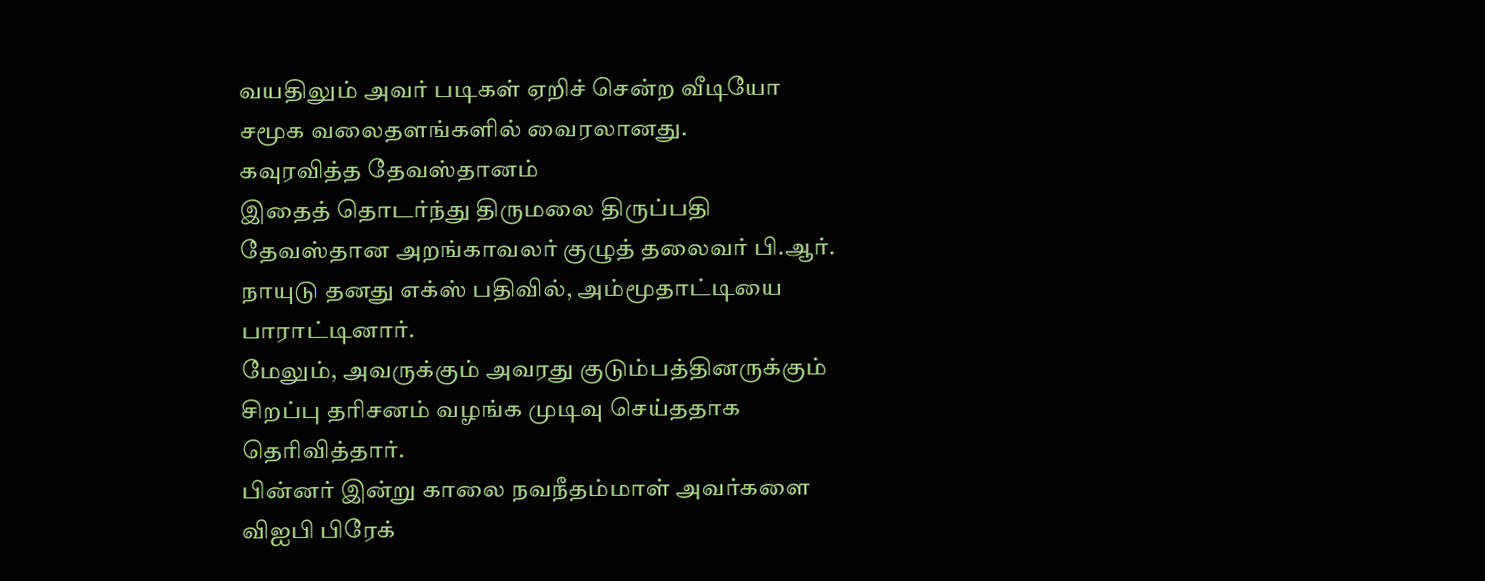வயதிலும் அவர் படிகள் ஏறிச் சென்ற வீடியோ சமூக வலைதளங்களில் வைரலானது.
கவுரவித்த தேவஸ்தானம்
இதைத் தொடர்ந்து திருமலை திருப்பதி தேவஸ்தான அறங்காவலர் குழுத் தலைவர் பி.ஆர். நாயுடு தனது எக்ஸ் பதிவில், அம்மூதாட்டியை பாராட்டினார்.
மேலும், அவருக்கும் அவரது குடும்பத்தினருக்கும் சிறப்பு தரிசனம் வழங்க முடிவு செய்ததாக தெரிவித்தார்.
பின்னர் இன்று காலை நவநீதம்மாள் அவர்களை விஐபி பிரேக்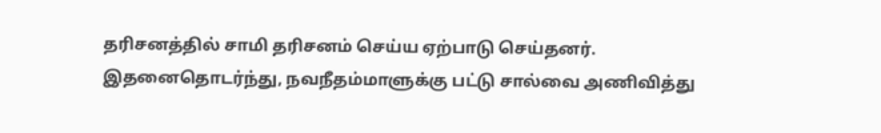தரிசனத்தில் சாமி தரிசனம் செய்ய ஏற்பாடு செய்தனர்.
இதனைதொடர்ந்து, நவநீதம்மாளுக்கு பட்டு சால்வை அணிவித்து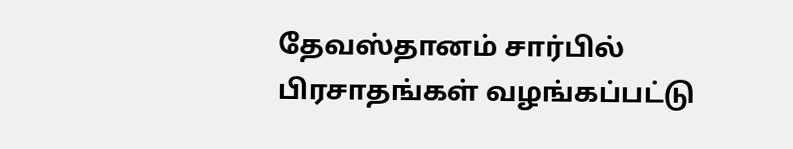தேவஸ்தானம் சார்பில் பிரசாதங்கள் வழங்கப்பட்டு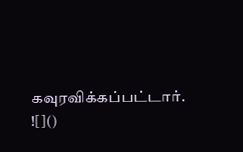கவுரவிக்கப்பட்டார்.
![]()